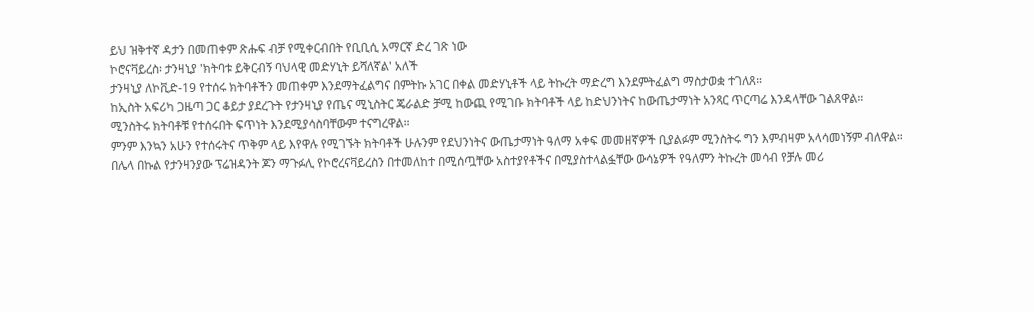ይህ ዝቅተኛ ዳታን በመጠቀም ጽሑፍ ብቻ የሚቀርብበት የቢቢሲ አማርኛ ድረ ገጽ ነው
ኮሮናቫይረስ፡ ታንዛኒያ 'ክትባቱ ይቅርብኝ ባህላዊ መድሃኒት ይሻለኛል' አለች
ታንዛኒያ ለኮቪድ-19 የተሰሩ ክትባቶችን መጠቀም እንደማትፈልግና በምትኩ አገር በቀል መድሃኒቶች ላይ ትኩረት ማድረግ እንደምትፈልግ ማስታወቋ ተገለጸ።
ከኢስት አፍሪካ ጋዜጣ ጋር ቆይታ ያደረጉት የታንዛኒያ የጤና ሚኒስትር ጄራልድ ቻሚ ከውጪ የሚገቡ ክትባቶች ላይ ከድህንነትና ከውጤታማነት አንጻር ጥርጣሬ እንዳላቸው ገልጸዋል።
ሚንስትሩ ክትባቶቹ የተሰሩበት ፍጥነት እንደሚያሳስባቸውም ተናግረዋል።
ምንም እንኳን አሁን የተሰሩትና ጥቅም ላይ እየዋሉ የሚገኙት ክትባቶች ሁሉንም የደህንነትና ውጤታማነት ዓለማ አቀፍ መመዘኛዎች ቢያልፉም ሚንስትሩ ግን እምብዛም አላሳመነኝም ብለዋል።
በሌላ በኩል የታንዛንያው ፕሬዝዳንት ጆን ማጉፉሊ የኮሮረናቫይረስን በተመለከተ በሚሰጧቸው አስተያየቶችና በሚያስተላልፏቸው ውሳኔዎች የዓለምን ትኩረት መሳብ የቻሉ መሪ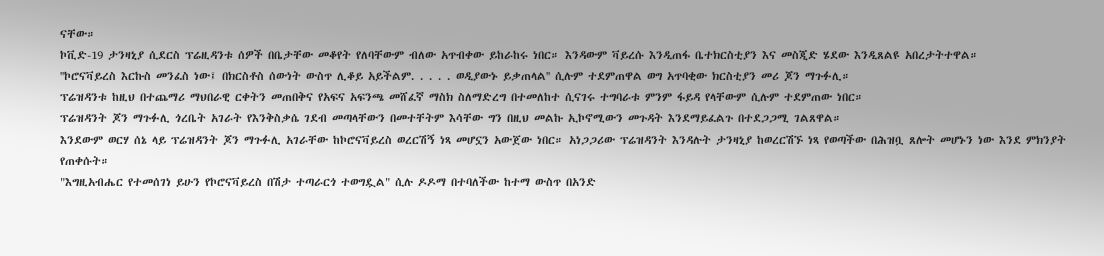ናቸው።
ኮቪድ-19 ታንዛኒያ ሲደርስ ፕሬዚዳንቱ ሰዎች በቤታቸው መቆየት የለባቸውም ብለው አጥብቀው ይከራከሩ ነበር። እንዳውም ቫይረሱ እንዲጠፋ ቤተክርስቲያን እና መስጂድ ሄደው እንዲጸልዩ አበረታትተዋል።
''ኮሮናቫይረስ እርኩስ መንፈስ ነው፤ በክርስቶስ ሰውነት ውስጥ ሊቆይ አይችልም. . . . . ወዲያውኑ ይቃጠላል'' ሲሉም ተደምጠዋል ወግ አጥባቂው ክርስቲያን መሪ ጆን ማጉፉሊ።
ፕሬዝዳንቱ ከዚህ በተጨማሪ ማህበራዊ ርቀትን መጠበቅና የአፍና አፍንጫ መሸፈኛ ማስክ ስለማድረግ በተመለከተ ሲናገሩ ተግባራቱ ምንም ፋይዳ የላቸውም ሲሉም ተደምጠው ነበር።
ፕሬዝዳንት ጆን ማጉፉሊ ጎረቤት አገራት የእንቅስቃሴ ገደብ መጣላቸውን በመተቸትም እሳቸው ግን በዚህ መልኩ ኢኮኖሚውን መጉዳት እንደማይፈልጉ በተደጋጋሚ ገልጸዋል።
እንደውም ወርሃ ሰኔ ላይ ፕሬዝዳንት ጆን ማጉፉሊ አገራቸው ከኮሮናቫይረስ ወረርሽኝ ነጻ መሆኗን አውጀው ነበር። አነጋጋሪው ፕሬዝዳንት እንዳሉት ታንዛኒያ ከወረርሽኙ ነጻ የወጣችው በሕዝቧ ጸሎት መሆኑን ነው እንደ ምክንያት የጠቀሱት።
"እግዚአብሔር የተመሰገነ ይሁን የኮሮናቫይረስ በሽታ ተጣራርጎ ተወግዷል" ሲሉ ዶዶማ በተባለችው ከተማ ውስጥ በአንድ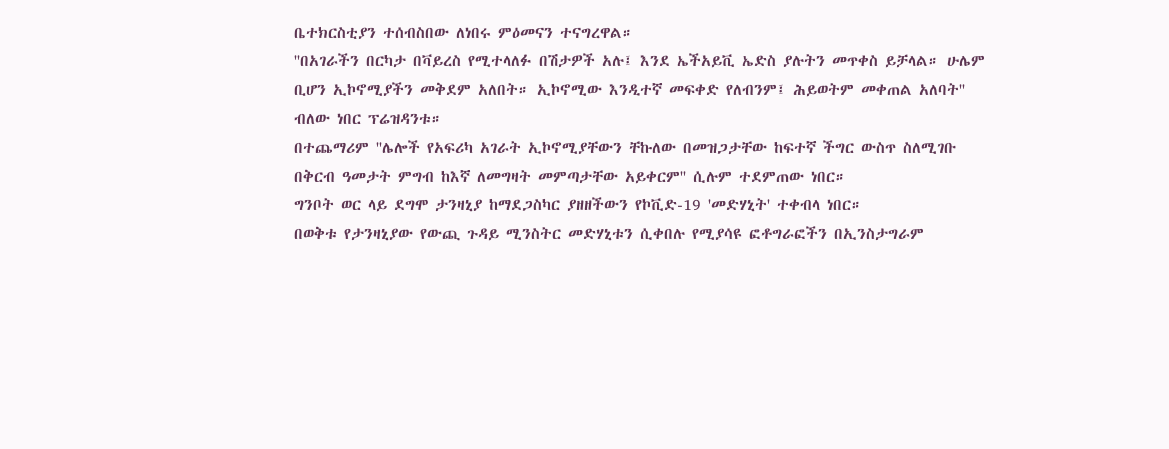ቤተክርስቲያን ተሰብስበው ለነበሩ ምዕመናን ተናግረዋል።
''በአገራችን በርካታ በቫይረስ የሚተላለፉ በሽታዎች አሉ፤ እንደ ኤችአይቪ ኤድስ ያሉትን መጥቀስ ይቻላል። ሁሌም ቢሆን ኢኮኖሚያችን መቅደም አለበት። ኢኮኖሚው እንዲተኛ መፍቀድ የለብንም፤ ሕይወትም መቀጠል አለባት'' ብለው ነበር ፕሬዝዳንቱ።
በተጨማሪም ''ሌሎች የአፍሪካ አገራት ኢኮኖሚያቸውን ቸኩለው በመዝጋታቸው ከፍተኛ ችግር ውስጥ ስለሚገቡ በቅርብ ዓመታት ምግብ ከእኛ ለመግዛት መምጣታቸው አይቀርም'' ሲሉም ተደምጠው ነበር።
ግንቦት ወር ላይ ደግሞ ታንዛኒያ ከማደጋስካር ያዘዘችውን የኮቪድ-19 'መድሃኒት' ተቀብላ ነበር።
በወቅቱ የታንዛኒያው የውጪ ጉዳይ ሚንስትር መድሃኒቱን ሲቀበሉ የሚያሳዩ ፎቶግራፎችን በኢንስታግራም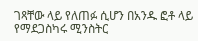ገጻቸው ላይ የለጠፉ ሲሆን በአንዱ ፎቶ ላይ የማደጋስካሩ ሚንስትር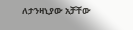ለታንዛኒያው አቻቸው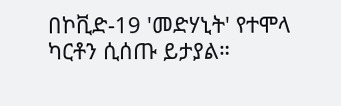በኮቪድ-19 'መድሃኒት' የተሞላ ካርቶን ሲሰጡ ይታያል።